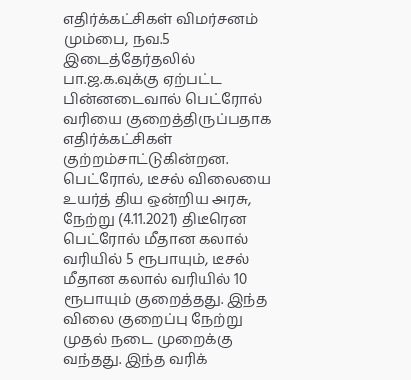எதிர்க்கட்சிகள் விமர்சனம்
மும்பை, நவ.5 இடைத்தேர்தலில் பா.ஜ.க.வுக்கு ஏற்பட்ட பின்னடைவால் பெட்ரோல் வரியை குறைத்திருப்பதாக எதிர்க்கட்சிகள் குற்றம்சாட்டுகின்றன.
பெட்ரோல், டீசல் விலையை உயர்த் திய ஒன்றிய அரசு, நேற்று (4.11.2021) திடீரென பெட்ரோல் மீதான கலால் வரியில் 5 ரூபாயும், டீசல் மீதான கலால் வரியில் 10 ரூபாயும் குறைத்தது. இந்த விலை குறைப்பு நேற்று முதல் நடை முறைக்கு வந்தது. இந்த வரிக்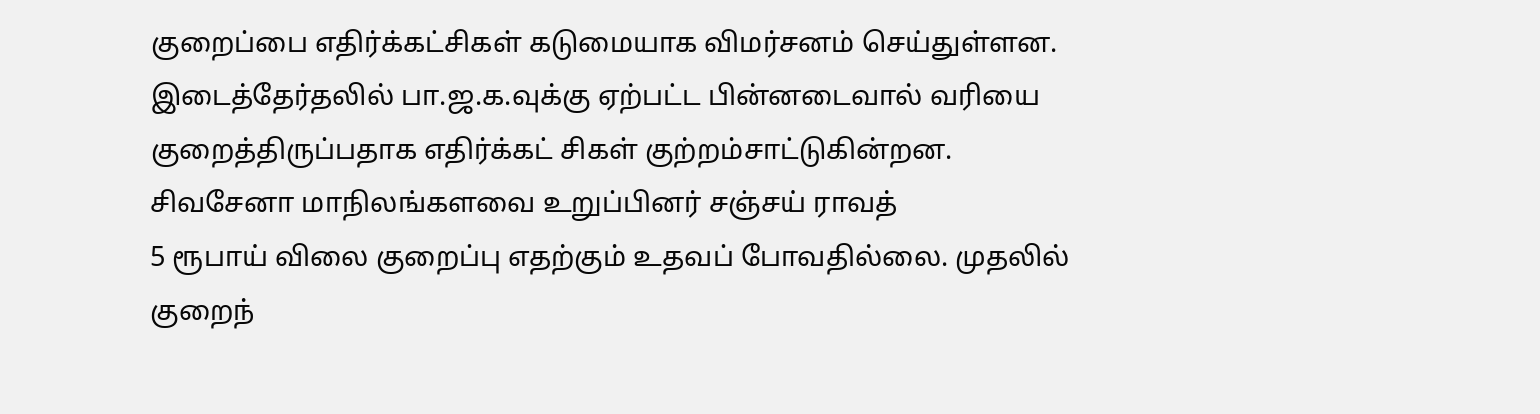குறைப்பை எதிர்க்கட்சிகள் கடுமையாக விமர்சனம் செய்துள்ளன. இடைத்தேர்தலில் பா.ஜ.க.வுக்கு ஏற்பட்ட பின்னடைவால் வரியை குறைத்திருப்பதாக எதிர்க்கட் சிகள் குற்றம்சாட்டுகின்றன.
சிவசேனா மாநிலங்களவை உறுப்பினர் சஞ்சய் ராவத்
5 ரூபாய் விலை குறைப்பு எதற்கும் உதவப் போவதில்லை. முதலில் குறைந்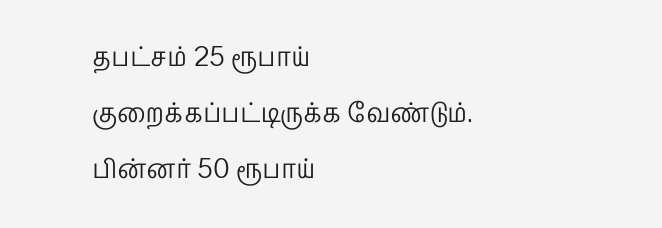தபட்சம் 25 ரூபாய் குறைக்கப்பட்டிருக்க வேண்டும். பின்னர் 50 ரூபாய்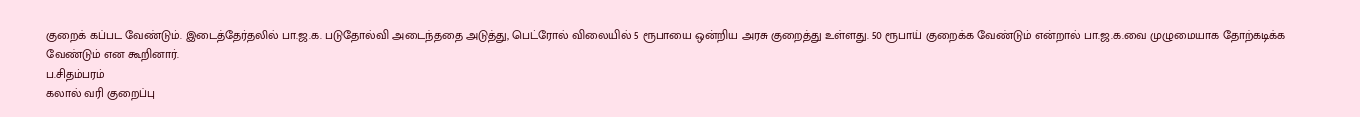குறைக் கப்பட வேண்டும். இடைத்தேர்தலில் பா.ஜ.க. படுதோல்வி அடைந்ததை அடுத்து, பெட்ரோல் விலையில் 5 ரூபாயை ஒன்றிய அரசு குறைத்து உள்ளது. 50 ரூபாய் குறைக்க வேண்டும் என்றால் பா.ஜ.க.வை முழுமையாக தோற்கடிக்க வேண்டும் என கூறினார்.
ப.சிதம்பரம்
கலால் வரி குறைப்பு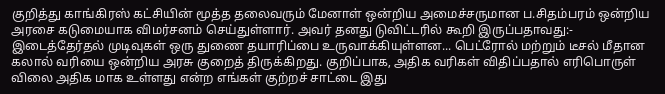குறித்து காங்கிரஸ் கட்சியின் மூத்த தலைவரும் மேனாள் ஒன்றிய அமைச்சருமான ப.சிதம்பரம் ஒன்றிய அரசை கடுமையாக விமர்சனம் செய்துள்ளார். அவர் தனது டுவிட்டரில் கூறி இருப்பதாவது:-
இடைத்தேர்தல் முடிவுகள் ஒரு துணை தயாரிப்பை உருவாக்கியுள்ளன... பெட்ரோல் மற்றும் டீசல் மீதான கலால் வரியை ஒன்றிய அரசு குறைத் திருக்கிறது. குறிப்பாக, அதிக வரிகள் விதிப்பதால் எரிபொருள் விலை அதிக மாக உள்ளது என்ற எங்கள் குற்றச் சாட்டை இது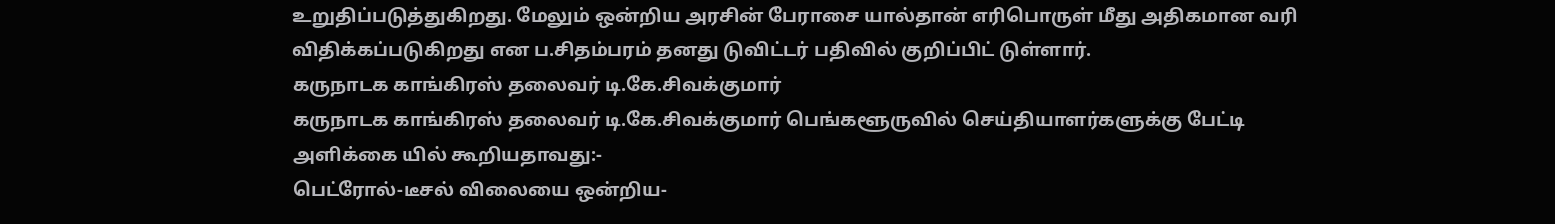உறுதிப்படுத்துகிறது. மேலும் ஒன்றிய அரசின் பேராசை யால்தான் எரிபொருள் மீது அதிகமான வரி விதிக்கப்படுகிறது என ப.சிதம்பரம் தனது டுவிட்டர் பதிவில் குறிப்பிட் டுள்ளார்.
கருநாடக காங்கிரஸ் தலைவர் டி.கே.சிவக்குமார்
கருநாடக காங்கிரஸ் தலைவர் டி.கே.சிவக்குமார் பெங்களூருவில் செய்தியாளர்களுக்கு பேட்டி அளிக்கை யில் கூறியதாவது:-
பெட்ரோல்-டீசல் விலையை ஒன்றிய-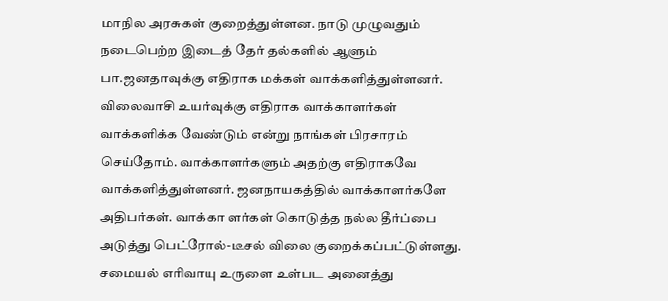மாநில அரசுகள் குறைத்துள்ளன. நாடு முழுவதும் நடைபெற்ற இடைத் தேர் தல்களில் ஆளும் பா.ஜனதாவுக்கு எதிராக மக்கள் வாக்களித்துள்ளனர். விலைவாசி உயர்வுக்கு எதிராக வாக்காளர்கள் வாக்களிக்க வேண்டும் என்று நாங்கள் பிரசாரம் செய்தோம். வாக்காளர்களும் அதற்கு எதிராகவே வாக்களித்துள்ளனர். ஜனநாயகத்தில் வாக்காளர்களே அதிபர்கள். வாக்கா ளர்கள் கொடுத்த நல்ல தீர்ப்பை அடுத்து பெட்ரோல்-டீசல் விலை குறைக்கப்பட்டுள்ளது.
சமையல் எரிவாயு உருளை உள்பட அனைத்து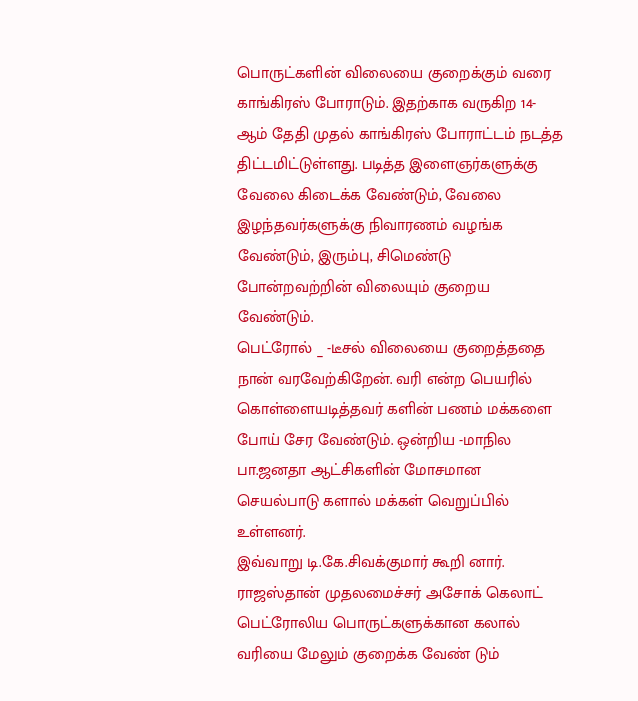பொருட்களின் விலையை குறைக்கும் வரை காங்கிரஸ் போராடும். இதற்காக வருகிற 14-ஆம் தேதி முதல் காங்கிரஸ் போராட்டம் நடத்த திட்டமிட்டுள்ளது. படித்த இளைஞர்களுக்கு வேலை கிடைக்க வேண்டும், வேலை இழந்தவர்களுக்கு நிவாரணம் வழங்க வேண்டும், இரும்பு, சிமெண்டு போன்றவற்றின் விலையும் குறைய வேண்டும்.
பெட்ரோல் _ -டீசல் விலையை குறைத்ததை நான் வரவேற்கிறேன். வரி என்ற பெயரில் கொள்ளையடித்தவர் களின் பணம் மக்களை போய் சேர வேண்டும். ஒன்றிய -மாநில பா.ஜனதா ஆட்சிகளின் மோசமான செயல்பாடு களால் மக்கள் வெறுப்பில் உள்ளனர்.
இவ்வாறு டி.கே.சிவக்குமார் கூறி னார்.
ராஜஸ்தான் முதலமைச்சர் அசோக் கெலாட்
பெட்ரோலிய பொருட்களுக்கான கலால் வரியை மேலும் குறைக்க வேண் டும்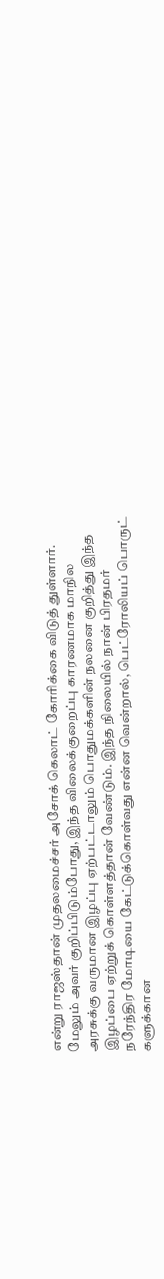என்று ராஜஸ்தான் முதலமைச்சர் அசோக் கெலாட் கோரிக்கை விடுத் துள்ளார்.
மேலும் அவர் குறிப்பிடும்போது, இந்த விலைக்குறைப்பு காரணமாக மாநில அரசுக்கு வருமான இழப்பு ஏற்பட்டாலும் பொதுமக்களின் நலனை குறித்து இந்த இழப்பை ஏற்றுக் கொள்ளத்தான் வேண்டும். இந்த நிலையில் நான் பிரதமர் நரேந்திர மோடியை கேட்டுக்கொள்வது என்ன வென்றால், பெட்ரோலியப் பொருட் களுக்கான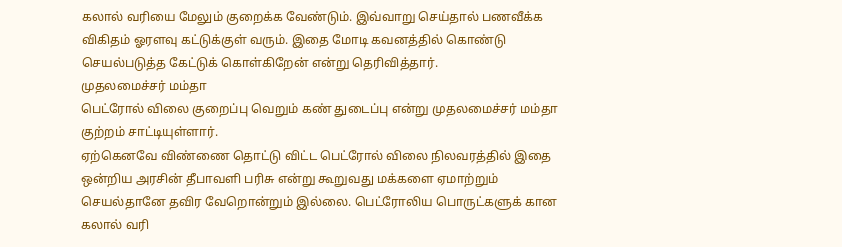கலால் வரியை மேலும் குறைக்க வேண்டும். இவ்வாறு செய்தால் பணவீக்க விகிதம் ஓரளவு கட்டுக்குள் வரும். இதை மோடி கவனத்தில் கொண்டு செயல்படுத்த கேட்டுக் கொள்கிறேன் என்று தெரிவித்தார்.
முதலமைச்சர் மம்தா
பெட்ரோல் விலை குறைப்பு வெறும் கண் துடைப்பு என்று முதலமைச்சர் மம்தா குற்றம் சாட்டியுள்ளார்.
ஏற்கெனவே விண்ணை தொட்டு விட்ட பெட்ரோல் விலை நிலவரத்தில் இதை ஒன்றிய அரசின் தீபாவளி பரிசு என்று கூறுவது மக்களை ஏமாற்றும் செயல்தானே தவிர வேறொன்றும் இல்லை. பெட்ரோலிய பொருட்களுக் கான கலால் வரி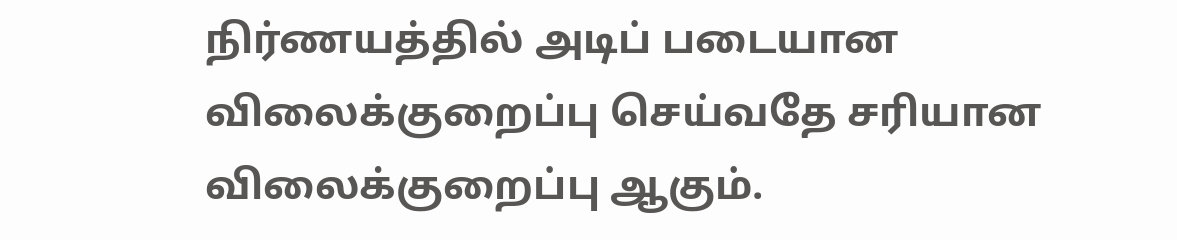நிர்ணயத்தில் அடிப் படையான விலைக்குறைப்பு செய்வதே சரியான விலைக்குறைப்பு ஆகும்.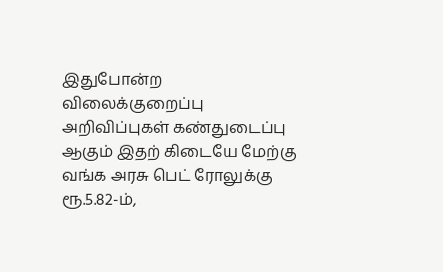இதுபோன்ற விலைக்குறைப்பு அறிவிப்புகள் கண்துடைப்பு ஆகும் இதற் கிடையே மேற்கு வங்க அரசு பெட் ரோலுக்கு ரூ.5.82-ம்,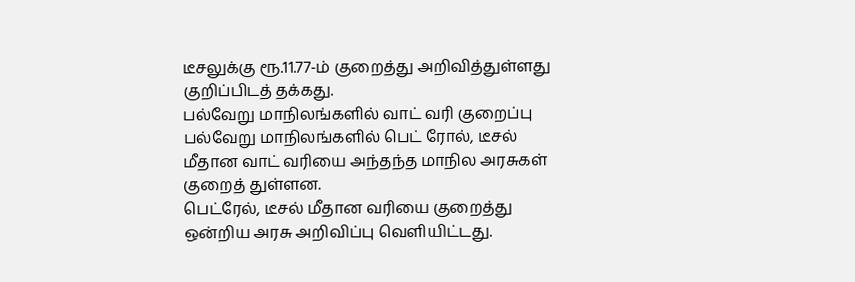டீசலுக்கு ரூ.11.77-ம் குறைத்து அறிவித்துள்ளது குறிப்பிடத் தக்கது.
பல்வேறு மாநிலங்களில் வாட் வரி குறைப்பு
பல்வேறு மாநிலங்களில் பெட் ரோல், டீசல் மீதான வாட் வரியை அந்தந்த மாநில அரசுகள் குறைத் துள்ளன.
பெட்ரேல், டீசல் மீதான வரியை குறைத்து ஒன்றிய அரசு அறிவிப்பு வெளியிட்டது.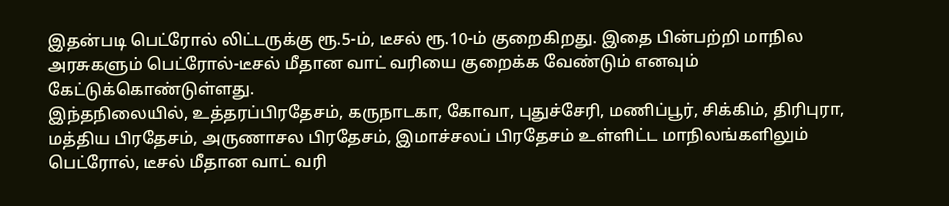இதன்படி பெட்ரோல் லிட்டருக்கு ரூ.5-ம், டீசல் ரூ.10-ம் குறைகிறது. இதை பின்பற்றி மாநில அரசுகளும் பெட்ரோல்-டீசல் மீதான வாட் வரியை குறைக்க வேண்டும் எனவும் கேட்டுக்கொண்டுள்ளது.
இந்தநிலையில், உத்தரப்பிரதேசம், கருநாடகா, கோவா, புதுச்சேரி, மணிப்பூர், சிக்கிம், திரிபுரா, மத்திய பிரதேசம், அருணாசல பிரதேசம், இமாச்சலப் பிரதேசம் உள்ளிட்ட மாநிலங்களிலும் பெட்ரோல், டீசல் மீதான வாட் வரி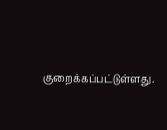குறைக்கப்பட்டுள்ளது.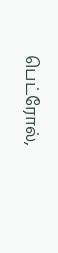பெட்ரோல்,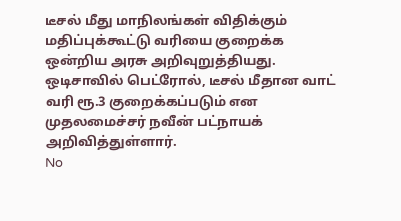டீசல் மீது மாநிலங்கள் விதிக்கும் மதிப்புக்கூட்டு வரியை குறைக்க ஒன்றிய அரசு அறிவுறுத்தியது. ஒடிசாவில் பெட்ரோல், டீசல் மீதான வாட் வரி ரூ.3 குறைக்கப்படும் என முதலமைச்சர் நவீன் பட்நாயக் அறிவித்துள்ளார்.
No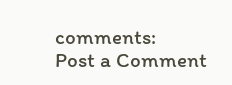comments:
Post a Comment